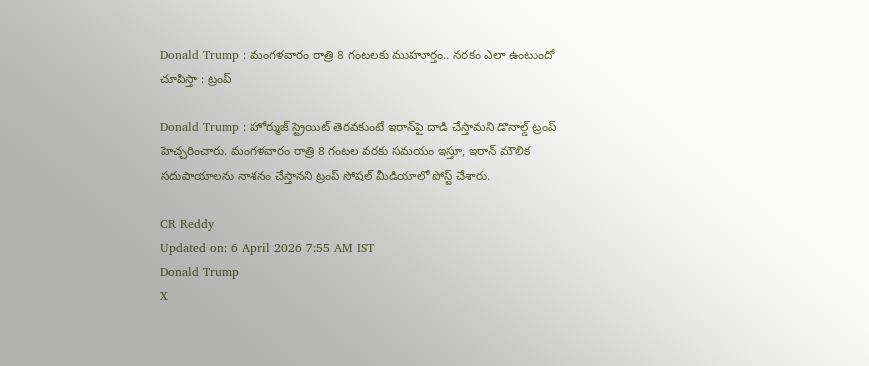Donald Trump : మంగళవారం రాత్రి 8 గంటలకు ముహూర్తం.. నరకం ఎలా ఉంటుందో చూపిస్తా : ట్రంప్

Donald Trump : హోర్ముజ్ స్ట్రెయిట్ తెరవకుంటే ఇరాన్‌పై దాడి చేస్తామని డొనాల్డ్ ట్రంప్ హెచ్చరించారు. మంగళవారం రాత్రి 8 గంటల వరకు సమయం ఇస్తూ, ఇరాన్ మౌలిక సదుపాయాలను నాశనం చేస్తానని ట్రంప్ సోషల్ మీడియాలో పోస్ట్ చేశారు.

CR Reddy
Updated on: 6 April 2026 7:55 AM IST
Donald Trump
X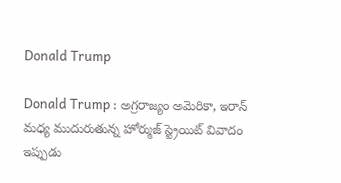Donald Trump

Donald Trump : అగ్రరాజ్యం అమెరికా, ఇరాన్ మధ్య ముదురుతున్న హోర్ముజ్ స్ట్రెయిట్ వివాదం ఇప్పుడు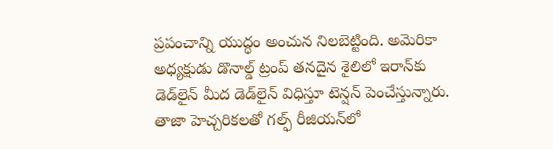ప్రపంచాన్ని యుద్ధం అంచున నిలబెట్టింది. అమెరికా అధ్యక్షుడు డొనాల్డ్ ట్రంప్ తనదైన శైలిలో ఇరాన్‌కు డెడ్‌లైన్ మీద డెడ్‌లైన్ విధిస్తూ టెన్షన్ పెంచేస్తున్నారు. తాజా హెచ్చరికలతో గల్ఫ్ రీజియన్‌లో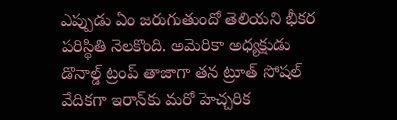ఎప్పుడు ఏం జరుగుతుందో తెలియని భీకర పరిస్థితి నెలకొంది. అమెరికా అధ్యక్షుడు డొనాల్డ్ ట్రంప్ తాజాగా తన ట్రూత్ సోషల్ వేదికగా ఇరాన్‌కు మరో హెచ్చరిక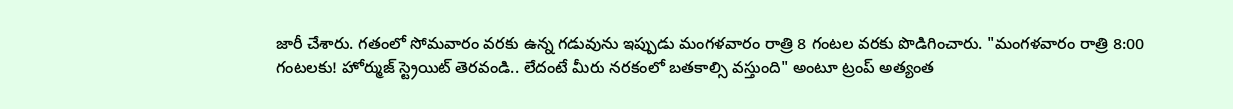జారీ చేశారు. గతంలో సోమవారం వరకు ఉన్న గడువును ఇప్పుడు మంగళవారం రాత్రి 8 గంటల వరకు పొడిగించారు. "మంగళవారం రాత్రి 8:00 గంటలకు! హోర్ముజ్ స్ట్రెయిట్ తెరవండి.. లేదంటే మీరు నరకంలో బతకాల్సి వస్తుంది" అంటూ ట్రంప్ అత్యంత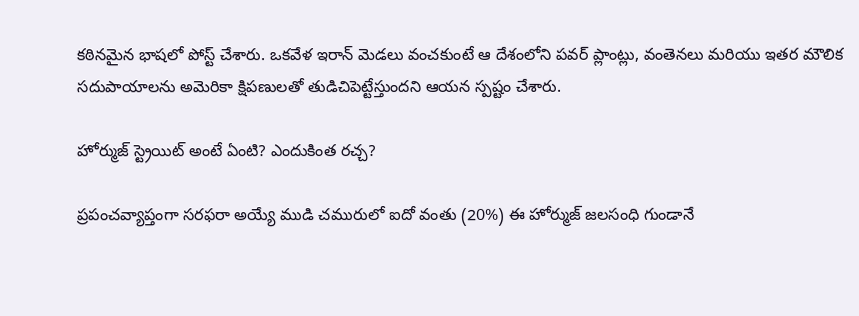కఠినమైన భాషలో పోస్ట్ చేశారు. ఒకవేళ ఇరాన్ మెడలు వంచకుంటే ఆ దేశంలోని పవర్ ప్లాంట్లు, వంతెనలు మరియు ఇతర మౌలిక సదుపాయాలను అమెరికా క్షిపణులతో తుడిచిపెట్టేస్తుందని ఆయన స్పష్టం చేశారు.

హోర్ముజ్ స్ట్రెయిట్ అంటే ఏంటి? ఎందుకింత రచ్చ?

ప్రపంచవ్యాప్తంగా సరఫరా అయ్యే ముడి చమురులో ఐదో వంతు (20%) ఈ హోర్ముజ్ జలసంధి గుండానే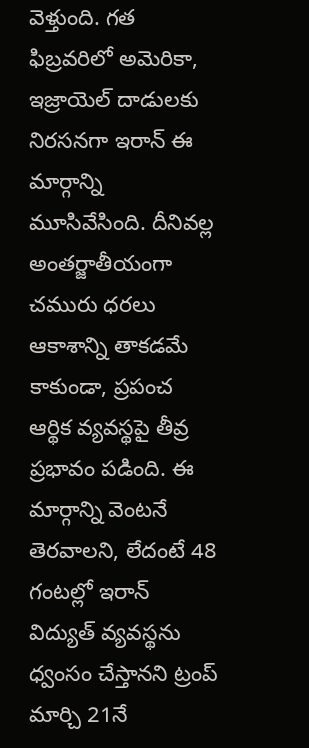వెళ్తుంది. గత ఫిబ్రవరిలో అమెరికా, ఇజ్రాయెల్ దాడులకు నిరసనగా ఇరాన్ ఈ మార్గాన్ని మూసివేసింది. దీనివల్ల అంతర్జాతీయంగా చమురు ధరలు ఆకాశాన్ని తాకడమే కాకుండా, ప్రపంచ ఆర్థిక వ్యవస్థపై తీవ్ర ప్రభావం పడింది. ఈ మార్గాన్ని వెంటనే తెరవాలని, లేదంటే 48 గంటల్లో ఇరాన్ విద్యుత్ వ్యవస్థను ధ్వంసం చేస్తానని ట్రంప్ మార్చి 21నే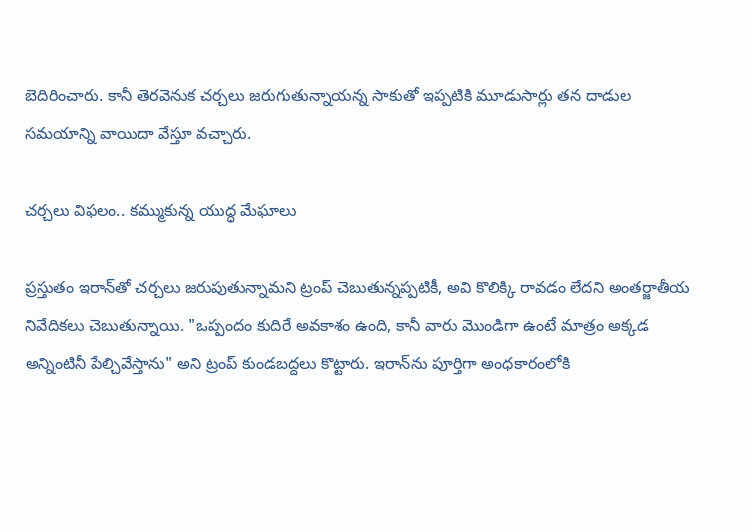బెదిరించారు. కానీ తెరవెనుక చర్చలు జరుగుతున్నాయన్న సాకుతో ఇప్పటికి మూడుసార్లు తన దాడుల సమయాన్ని వాయిదా వేస్తూ వచ్చారు.

చర్చలు విఫలం.. కమ్ముకున్న యుద్ధ మేఘాలు

ప్రస్తుతం ఇరాన్‌తో చర్చలు జరుపుతున్నామని ట్రంప్ చెబుతున్నప్పటికీ, అవి కొలిక్కి రావడం లేదని అంతర్జాతీయ నివేదికలు చెబుతున్నాయి. "ఒప్పందం కుదిరే అవకాశం ఉంది, కానీ వారు మొండిగా ఉంటే మాత్రం అక్కడ అన్నింటినీ పేల్చివేస్తాను" అని ట్రంప్ కుండబద్దలు కొట్టారు. ఇరాన్‌ను పూర్తిగా అంధకారంలోకి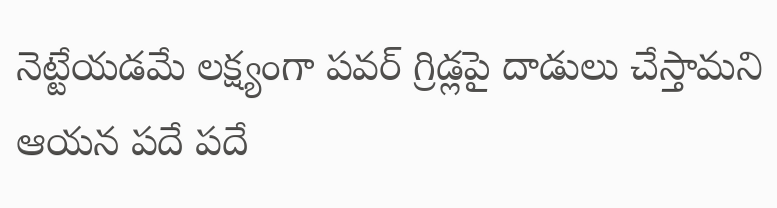నెట్టేయడమే లక్ష్యంగా పవర్ గ్రిడ్లపై దాడులు చేస్తామని ఆయన పదే పదే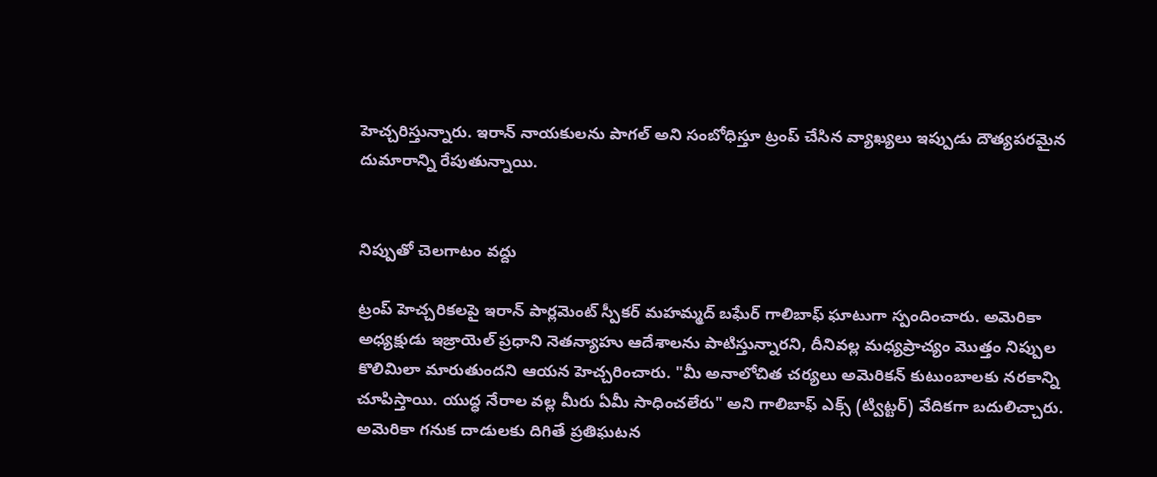హెచ్చరిస్తున్నారు. ఇరాన్ నాయకులను పాగల్ అని సంబోధిస్తూ ట్రంప్ చేసిన వ్యాఖ్యలు ఇప్పుడు దౌత్యపరమైన దుమారాన్ని రేపుతున్నాయి.


నిప్పుతో చెలగాటం వద్దు

ట్రంప్ హెచ్చరికలపై ఇరాన్ పార్లమెంట్ స్పీకర్ మహమ్మద్ బఘేర్ గాలిబాఫ్ ఘాటుగా స్పందించారు. అమెరికా అధ్యక్షుడు ఇజ్రాయెల్ ప్రధాని నెతన్యాహు ఆదేశాలను పాటిస్తున్నారని, దీనివల్ల మధ్యప్రాచ్యం మొత్తం నిప్పుల కొలిమిలా మారుతుందని ఆయన హెచ్చరించారు. "మీ అనాలోచిత చర్యలు అమెరికన్ కుటుంబాలకు నరకాన్ని చూపిస్తాయి. యుద్ధ నేరాల వల్ల మీరు ఏమీ సాధించలేరు" అని గాలిబాఫ్ ఎక్స్ (ట్విట్టర్) వేదికగా బదులిచ్చారు. అమెరికా గనుక దాడులకు దిగితే ప్రతిఘటన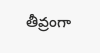తీవ్రంగా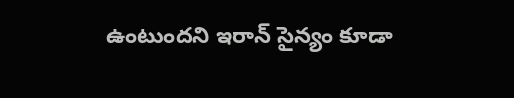ఉంటుందని ఇరాన్ సైన్యం కూడా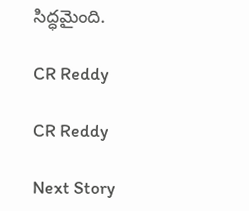సిద్ధమైంది.

CR Reddy

CR Reddy

Next Story